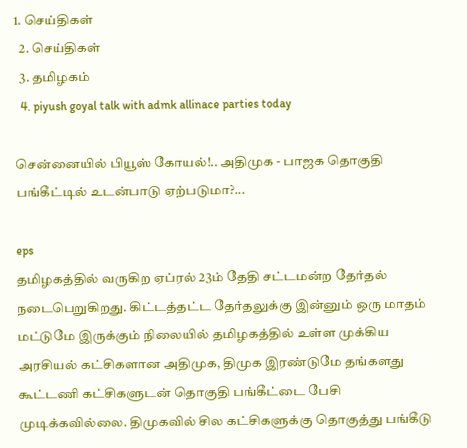1. செய்திகள்
  2. செய்திகள்
  3. த‌மிழக‌ம்
  4. piyush goyal talk with admk allinace parties today

சென்னையில் பியூஸ் கோயல்!.. அதிமுக - பாஜக தொகுதி பங்கீட்டில் உடன்பாடு ஏற்படுமா?...

eps
தமிழகத்தில் வருகிற ஏப்ரல் 23ம் தேதி சட்டமன்ற தேர்தல் நடைபெறுகிறது. கிட்டத்தட்ட தேர்தலுக்கு இன்னும் ஒரு மாதம் மட்டுமே இருக்கும் நிலையில் தமிழகத்தில் உள்ள முக்கிய அரசியல் கட்சிகளான அதிமுக, திமுக இரண்டுமே தங்களது கூட்டணி கட்சிகளுடன் தொகுதி பங்கீட்டை பேசி முடிக்கவில்லை. திமுகவில் சில கட்சிகளுக்கு தொகுத்து பங்கீடு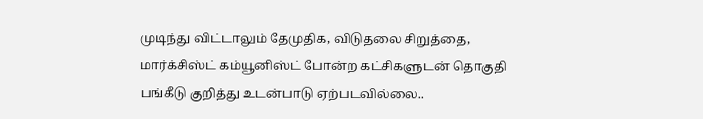முடிந்து விட்டாலும் தேமுதிக, விடுதலை சிறுத்தை, மார்க்சிஸ்ட் கம்யூனிஸ்ட் போன்ற கட்சிகளுடன் தொகுதி பங்கீடு குறித்து உடன்பாடு ஏற்படவில்லை..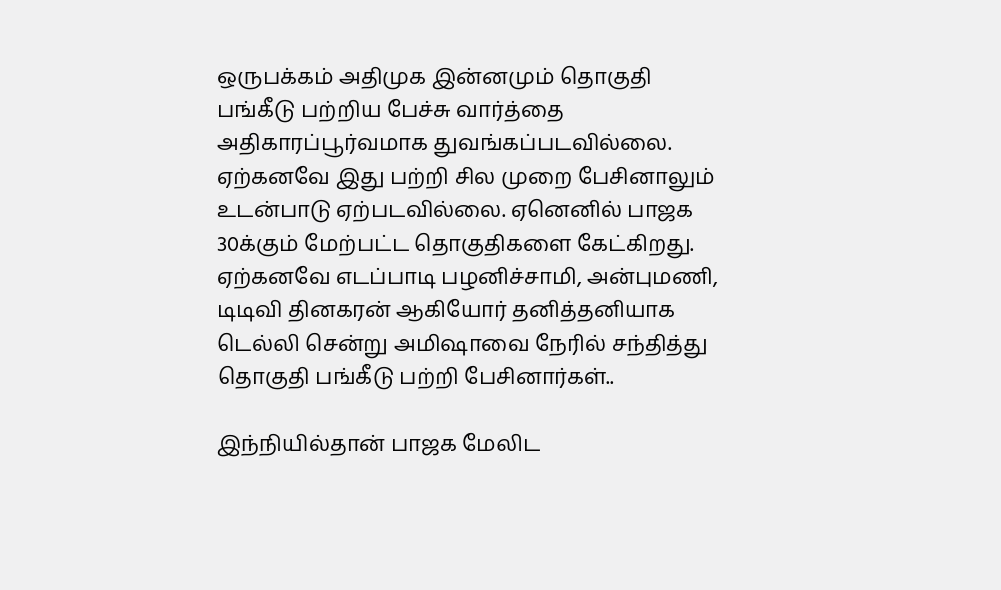ஒருபக்கம் அதிமுக இன்னமும் தொகுதி பங்கீடு பற்றிய பேச்சு வார்த்தை அதிகாரப்பூர்வமாக துவங்கப்படவில்லை. ஏற்கனவே இது பற்றி சில முறை பேசினாலும் உடன்பாடு ஏற்படவில்லை. ஏனெனில் பாஜக 30க்கும் மேற்பட்ட தொகுதிகளை கேட்கிறது. ஏற்கனவே எடப்பாடி பழனிச்சாமி, அன்புமணி, டிடிவி தினகரன் ஆகியோர் தனித்தனியாக டெல்லி சென்று அமிஷாவை நேரில் சந்தித்து தொகுதி பங்கீடு பற்றி பேசினார்கள்..

இந்நியில்தான் பாஜக மேலிட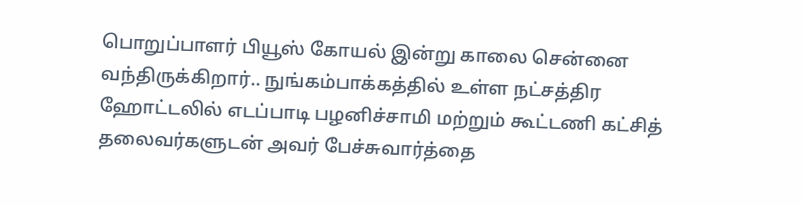பொறுப்பாளர் பியூஸ் கோயல் இன்று காலை சென்னை வந்திருக்கிறார்.. நுங்கம்பாக்கத்தில் உள்ள நட்சத்திர ஹோட்டலில் எடப்பாடி பழனிச்சாமி மற்றும் கூட்டணி கட்சித் தலைவர்களுடன் அவர் பேச்சுவார்த்தை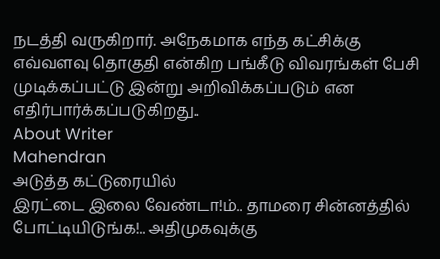நடத்தி வருகிறார். அநேகமாக எந்த கட்சிக்கு எவ்வளவு தொகுதி என்கிற பங்கீடு விவரங்கள் பேசி முடிக்கப்பட்டு இன்று அறிவிக்கப்படும் என எதிர்பார்க்கப்படுகிறது..
About Writer
Mahendran
அடுத்த கட்டுரையில்
இரட்டை இலை வேண்டா!ம்.. தாமரை சின்னத்தில் போட்டியிடுங்க!.. அதிமுகவுக்கு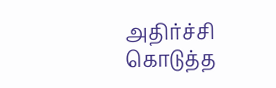அதிர்ச்சி கொடுத்த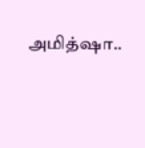அமித்ஷா..